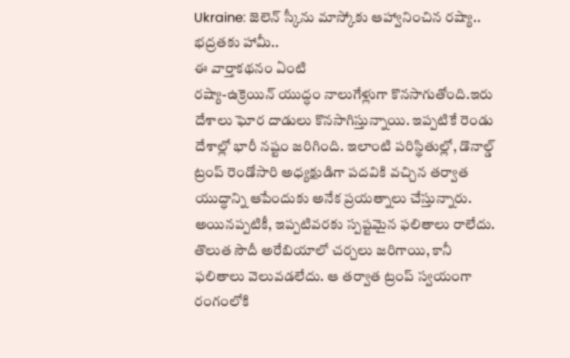Ukraine: జెలెన్ స్కీను మాస్కోకు ఆహ్వానించిన రష్యా.. భద్రతకు హామీ..
ఈ వార్తాకథనం ఏంటి
రష్యా-ఉక్రెయిన్ యుద్ధం నాలుగేళ్లుగా కొనసాగుతోంది.ఇరు దేశాలు ఘోర దాడులు కొనసాగిస్తున్నాయి. ఇప్పటికే రెండు దేశాల్లో భారీ నష్టం జరిగింది. ఇలాంటి పరిస్థితుల్లో, డొనాల్డ్ ట్రంప్ రెండోసారి అధ్యక్షుడిగా పదవికి వచ్చిన తర్వాత యుద్ధాన్ని ఆపేందుకు అనేక ప్రయత్నాలు చేస్తున్నారు. అయినప్పటికీ, ఇప్పటివరకు స్పష్టమైన ఫలితాలు రాలేదు. తొలుత సౌదీ అరేబియాలో చర్చలు జరిగాయి, కానీ ఫలితాలు వెలువడలేదు. ఆ తర్వాత ట్రంప్ స్వయంగా రంగంలోకి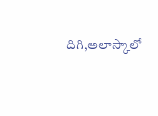దిగి,అలాస్కాలో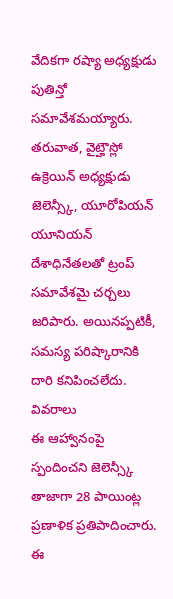వేదికగా రష్యా అధ్యక్షుడు పుతిన్తో సమావేశమయ్యారు. తరువాత, వైట్హౌస్లో ఉక్రెయిన్ అధ్యక్షుడు జెలెన్స్కీ, యూరోపియన్ యూనియన్ దేశాధినేతలతో ట్రంప్ సమావేశమై చర్చలు జరిపారు. అయినప్పటికీ, సమస్య పరిష్కారానికి దారి కనిపించలేదు.
వివరాలు
ఈ ఆహ్వానంపై స్పందించని జెలెన్స్కీ
తాజాగా 28 పాయింట్ల ప్రణాళిక ప్రతిపాదించారు. ఈ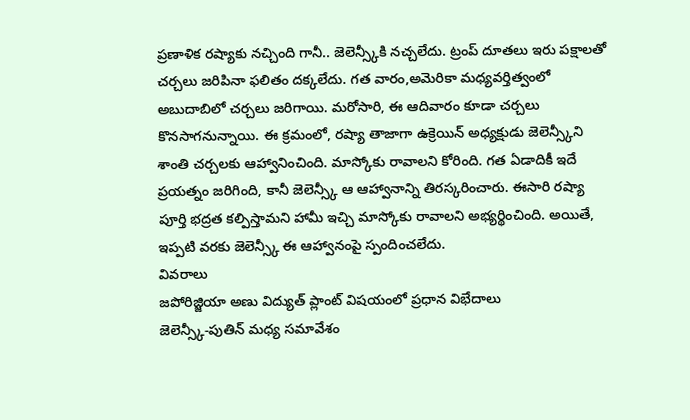ప్రణాళిక రష్యాకు నచ్చింది గానీ.. జెలెన్స్కీకి నచ్చలేదు. ట్రంప్ దూతలు ఇరు పక్షాలతో చర్చలు జరిపినా ఫలితం దక్కలేదు. గత వారం,అమెరికా మధ్యవర్తిత్వంలో అబుదాబిలో చర్చలు జరిగాయి. మరోసారి, ఈ ఆదివారం కూడా చర్చలు కొనసాగనున్నాయి. ఈ క్రమంలో, రష్యా తాజాగా ఉక్రెయిన్ అధ్యక్షుడు జెలెన్స్కీని శాంతి చర్చలకు ఆహ్వానించింది. మాస్కోకు రావాలని కోరింది. గత ఏడాదికీ ఇదే ప్రయత్నం జరిగింది, కానీ జెలెన్స్కీ ఆ ఆహ్వానాన్ని తిరస్కరించారు. ఈసారి రష్యా పూర్తి భద్రత కల్పిస్తామని హామీ ఇచ్చి మాస్కోకు రావాలని అభ్యర్థించింది. అయితే, ఇప్పటి వరకు జెలెన్స్కీ ఈ ఆహ్వానంపై స్పందించలేదు.
వివరాలు
జపోరిజ్జియా అణు విద్యుత్ ప్లాంట్ విషయంలో ప్రధాన విభేదాలు
జెలెన్స్కీ-పుతిన్ మధ్య సమావేశం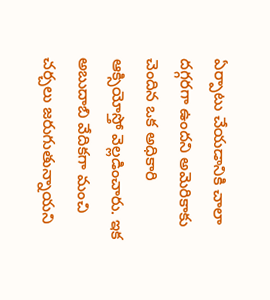ఏర్పాటు చేయడానికి చాలా దగ్గరగా ఉందని అమెరికాకు చెందిన ఒక అధికారి ఆక్సియోస్తో వెల్లడించారు. ఇక అబుదాబి వేదికగా మంచి చర్చలు జరుగుతున్నాయని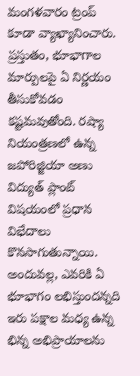మంగళవారం ట్రంప్ కూడా వ్యాఖ్యానించారు. ప్రస్తుతం, భూభాగాల మార్పులపై ఏ నిర్ణయం తీసుకోవడం కష్టమవుతోంది. రష్యా నియంత్రణలో ఉన్న జపోరిజ్జియా అణు విద్యుత్ ప్లాంట్ విషయంలో ప్రధాన విభేదాలు కొనసాగుతున్నాయి. అందువల్ల, ఎవరికి ఏ భూభాగం లభిస్తుందన్నది ఇరు పక్షాల మధ్య ఉన్న భిన్న అభిప్రాయాలను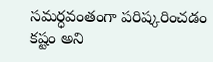సమర్ధవంతంగా పరిష్కరించడం కష్టం అని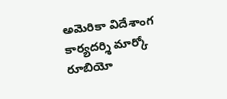అమెరికా విదేశాంగ కార్యదర్శి మార్కో రూబియో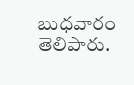బుధవారం తెలిపారు.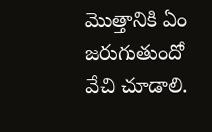మొత్తానికి ఏం జరుగుతుందో వేచి చూడాలి.